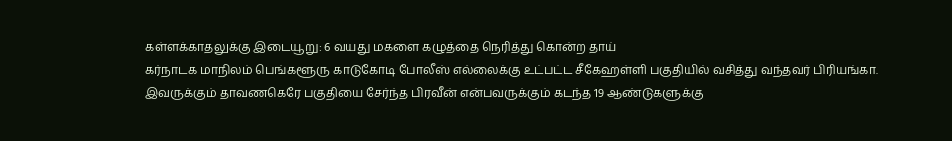கள்ளக்காதலுக்கு இடையூறு: 6 வயது மகளை கழுத்தை நெரித்து கொன்ற தாய்
கர்நாடக மாநிலம் பெங்களூரு காடுகோடி போலீஸ் எல்லைக்கு உட்பட்ட சீகேஹள்ளி பகுதியில் வசித்து வந்தவர் பிரியங்கா. இவருக்கும் தாவணகெரே பகுதியை சேர்ந்த பிரவீன் என்பவருக்கும் கடந்த 19 ஆண்டுகளுக்கு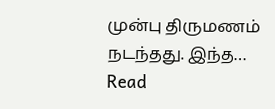முன்பு திருமணம் நடந்தது. இந்த… Read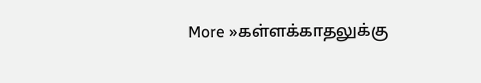More »கள்ளக்காதலுக்கு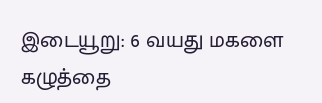இடையூறு: 6 வயது மகளை கழுத்தை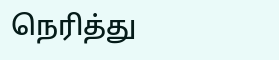நெரித்து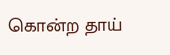கொன்ற தாய்